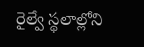రైల్వే స్థలాల్లోని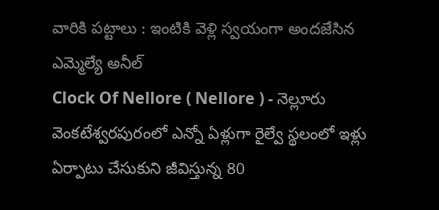వారికి పట్టాలు : ఇంటికి వెళ్లి స్వయంగా అందజేసిన ఎమ్మెల్యే అనీల్
Clock Of Nellore ( Nellore ) - నెల్లూరు వెంకటేశ్వరపురంలో ఎన్నో ఏళ్లుగా రైల్వే స్థలంలో ఇళ్లు ఏర్పాటు చేసుకుని జీవిస్తున్న 80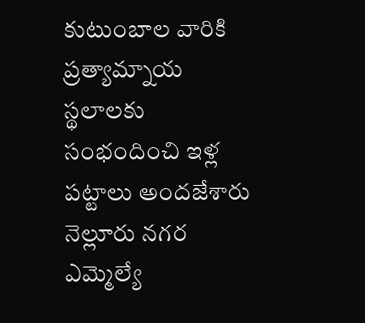కుటుంబాల వారికి ప్రత్యామ్నాయ స్థలాలకు సంభందించి ఇళ్ల పట్టాలు అందజేశారు నెల్లూరు నగర ఎమ్మెల్యే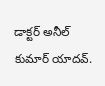డాక్టర్ అనీల్ కుమార్ యాదవ్.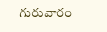గురువారం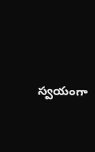స్వయంగా